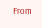From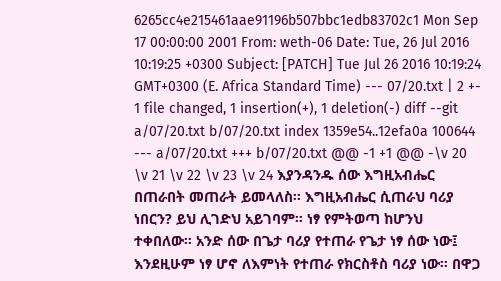6265cc4e215461aae91196b507bbc1edb83702c1 Mon Sep 17 00:00:00 2001 From: weth-06 Date: Tue, 26 Jul 2016 10:19:25 +0300 Subject: [PATCH] Tue Jul 26 2016 10:19:24 GMT+0300 (E. Africa Standard Time) --- 07/20.txt | 2 +- 1 file changed, 1 insertion(+), 1 deletion(-) diff --git a/07/20.txt b/07/20.txt index 1359e54..12efa0a 100644 --- a/07/20.txt +++ b/07/20.txt @@ -1 +1 @@ -\v 20 \v 21 \v 22 \v 23 \v 24 እያንዳንዱ ሰው እግዚአብሔር በጠራበት መጠራት ይመላለስ። እግዚአብሔር ሲጠራህ ባሪያ ነበርን? ይህ ሊገድህ አይገባም። ነፃ የምትወጣ ከሆንህ ተቀበለው። አንድ ሰው በጌታ ባሪያ የተጠራ የጌታ ነፃ ሰው ነው፤ እንደዚሁም ነፃ ሆኖ ለእምነት የተጠራ የክርስቶስ ባሪያ ነው። በዋጋ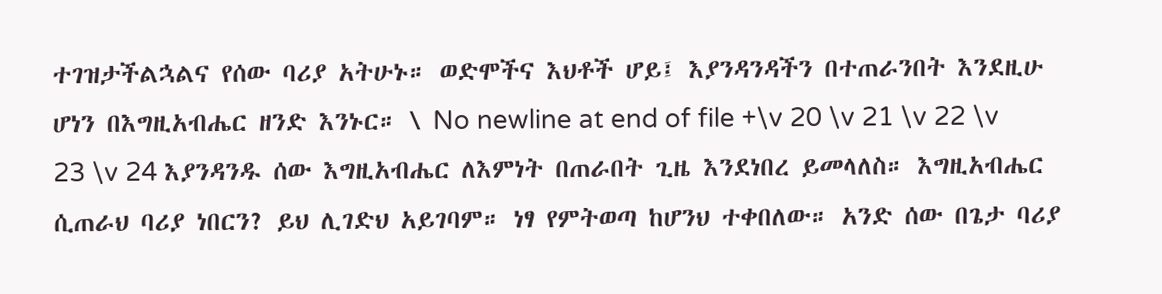ተገዝታችልኋልና የሰው ባሪያ አትሁኑ። ወድሞችና እህቶች ሆይ፤ እያንዳንዳችን በተጠራንበት እንደዚሁ ሆነን በእግዚአብሔር ዘንድ እንኑር። \ No newline at end of file +\v 20 \v 21 \v 22 \v 23 \v 24 እያንዳንዱ ሰው እግዚአብሔር ለእምነት በጠራበት ጊዜ እንደነበረ ይመላለስ። እግዚአብሔር ሲጠራህ ባሪያ ነበርን? ይህ ሊገድህ አይገባም። ነፃ የምትወጣ ከሆንህ ተቀበለው። አንድ ሰው በጌታ ባሪያ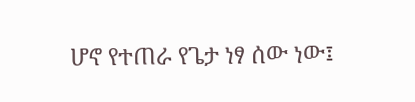ሆኖ የተጠራ የጌታ ነፃ ሰው ነው፤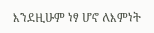እንደዚሁም ነፃ ሆኖ ለእምነት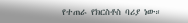የተጠራ የክርስቶስ ባሪያ ነው።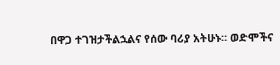በዋጋ ተገዝታችልኋልና የሰው ባሪያ አትሁኑ። ወድሞችና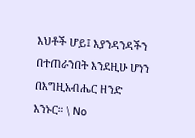እህቶች ሆይ፤ እያንዳንዳችን በተጠራንበት እንደዚሁ ሆነን በእግዚአብሔር ዘንድ እንኑር። \ No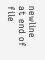newline at end of file